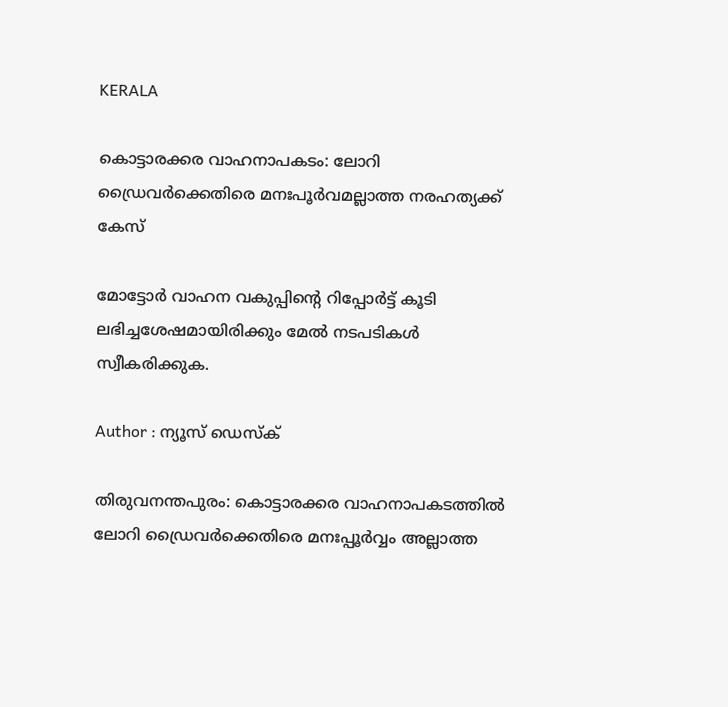KERALA

കൊട്ടാരക്കര വാഹനാപകടം: ലോറി ഡ്രൈവര്‍ക്കെതിരെ മനഃപൂര്‍വമല്ലാത്ത നരഹത്യക്ക് കേസ്

മോട്ടോര്‍ വാഹന വകുപ്പിന്റെ റിപ്പോര്‍ട്ട് കൂടി ലഭിച്ചശേഷമായിരിക്കും മേല്‍ നടപടികള്‍ സ്വീകരിക്കുക.

Author : ന്യൂസ് ഡെസ്ക്

തിരുവനന്തപുരം: കൊട്ടാരക്കര വാഹനാപകടത്തില്‍ ലോറി ഡ്രൈവര്‍ക്കെതിരെ മനഃപ്പൂര്‍വ്വം അല്ലാത്ത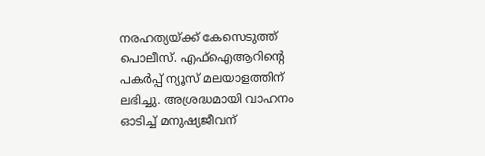നരഹത്യയ്ക്ക് കേസെടുത്ത് പൊലീസ്. എഫ്‌ഐആറിന്റെ പകര്‍പ്പ് ന്യൂസ് മലയാളത്തിന് ലഭിച്ചു. അശ്രദ്ധമായി വാഹനം ഓടിച്ച് മനുഷ്യജീവന്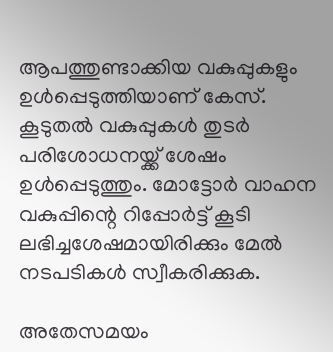ആപത്തുണ്ടാക്കിയ വകുപ്പുകളും ഉള്‍പ്പെടുത്തിയാണ് കേസ്. കൂടുതല്‍ വകുപ്പുകള്‍ തുടര്‍ പരിശോധനയ്ക്ക് ശേഷം ഉള്‍പ്പെടുത്തും. മോട്ടോര്‍ വാഹന വകുപ്പിന്റെ റിപ്പോര്‍ട്ട് കൂടി ലഭിച്ചശേഷമായിരിക്കും മേല്‍ നടപടികള്‍ സ്വീകരിക്കുക.

അതേസമയം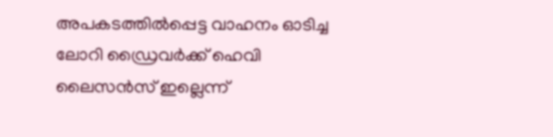അപകടത്തില്‍പ്പെട്ട വാഹനം ഓടിച്ച ലോറി ഡ്രൈവര്‍ക്ക് ഹെവി ലൈസന്‍സ് ഇല്ലെന്ന്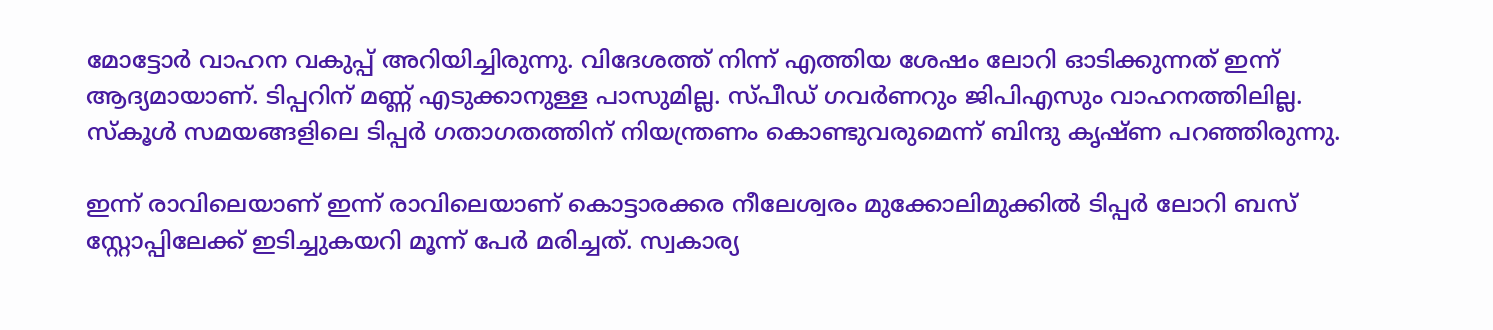മോട്ടോര്‍ വാഹന വകുപ്പ് അറിയിച്ചിരുന്നു. വിദേശത്ത് നിന്ന് എത്തിയ ശേഷം ലോറി ഓടിക്കുന്നത് ഇന്ന് ആദ്യമായാണ്. ടിപ്പറിന് മണ്ണ് എടുക്കാനുള്ള പാസുമില്ല. സ്പീഡ് ഗവര്‍ണറും ജിപിഎസും വാഹനത്തിലില്ല. സ്‌കൂള്‍ സമയങ്ങളിലെ ടിപ്പര്‍ ഗതാഗതത്തിന് നിയന്ത്രണം കൊണ്ടുവരുമെന്ന് ബിന്ദു കൃഷ്ണ പറഞ്ഞിരുന്നു.

ഇന്ന് രാവിലെയാണ് ഇന്ന് രാവിലെയാണ് കൊട്ടാരക്കര നീലേശ്വരം മുക്കോലിമുക്കില്‍ ടിപ്പര്‍ ലോറി ബസ് സ്റ്റോപ്പിലേക്ക് ഇടിച്ചുകയറി മൂന്ന് പേര്‍ മരിച്ചത്. സ്വകാര്യ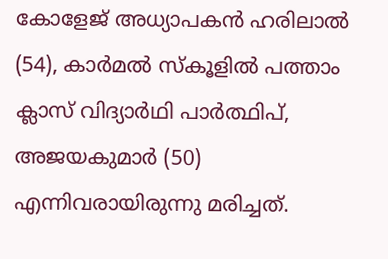കോളേജ് അധ്യാപകന്‍ ഹരിലാല്‍ (54), കാര്‍മല്‍ സ്‌കൂളില്‍ പത്താം ക്ലാസ് വിദ്യാര്‍ഥി പാര്‍ത്ഥിപ്, അജയകുമാര്‍ (50) എന്നിവരായിരുന്നു മരിച്ചത്.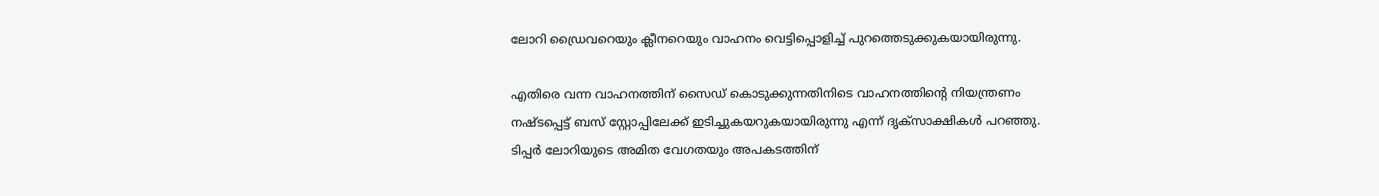ലോറി ഡ്രൈവറെയും ക്ലീനറെയും വാഹനം വെട്ടിപ്പൊളിച്ച് പുറത്തെടുക്കുകയായിരുന്നു.

എതിരെ വന്ന വാഹനത്തിന് സൈഡ് കൊടുക്കുന്നതിനിടെ വാഹനത്തിന്റെ നിയന്ത്രണം നഷ്ടപ്പെട്ട് ബസ് സ്റ്റോപ്പിലേക്ക് ഇടിച്ചുകയറുകയായിരുന്നു എന്ന് ദൃക്സാക്ഷികള്‍ പറഞ്ഞു. ടിപ്പര്‍ ലോറിയുടെ അമിത വേഗതയും അപകടത്തിന്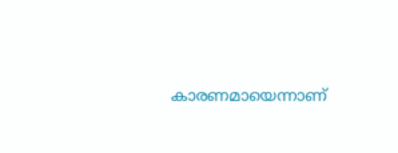കാരണമായെന്നാണ്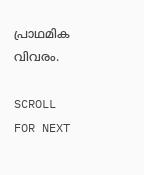പ്രാഥമിക വിവരം.

SCROLL FOR NEXT